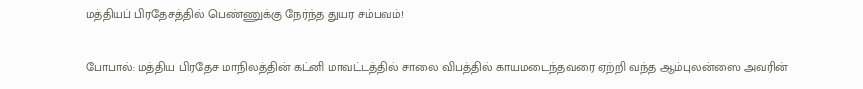மத்தியப் பிரதேசத்தில் பெண்ணுக்கு நேர்ந்த துயர சம்பவம்!

போபால்: மத்திய பிரதேச மாநிலத்தின் கட்னி மாவட்டத்தில் சாலை விபத்தில் காயமடைந்தவரை ஏற்றி வந்த ஆம்புலன்ஸை அவரின்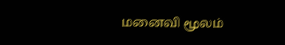மனைவி மூலம்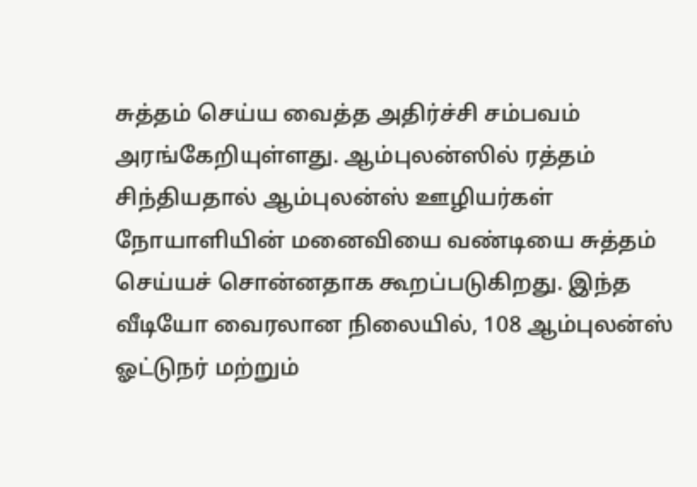சுத்தம் செய்ய வைத்த அதிர்ச்சி சம்பவம் அரங்கேறியுள்ளது. ஆம்புலன்ஸில் ரத்தம் சிந்தியதால் ஆம்புலன்ஸ் ஊழியர்கள் நோயாளியின் மனைவியை வண்டியை சுத்தம் செய்யச் சொன்னதாக கூறப்படுகிறது. இந்த வீடியோ வைரலான நிலையில், 108 ஆம்புலன்ஸ் ஓட்டுநர் மற்றும்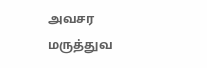அவசர மருத்துவ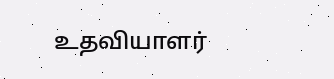உதவியாளர்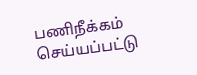பணிநீக்கம் செய்யப்பட்டு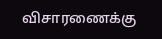விசாரணைக்கு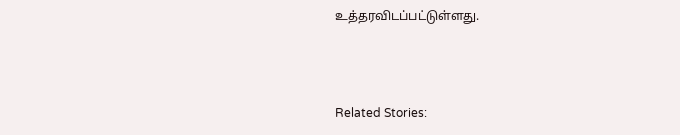உத்தரவிடப்பட்டுள்ளது.



Related Stories: